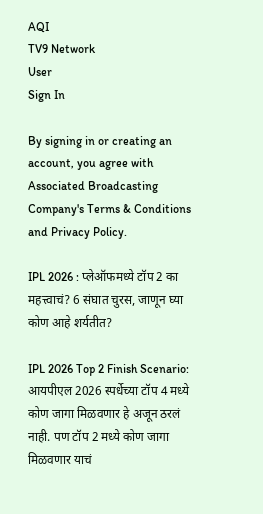AQI
TV9 Network
User
Sign In

By signing in or creating an account, you agree with Associated Broadcasting Company's Terms & Conditions and Privacy Policy.

IPL 2026 : प्लेऑफमध्ये टॉप 2 का महत्त्वाचं? 6 संघात चुरस, जाणून घ्या कोण आहे शर्यतीत?

IPL 2026 Top 2 Finish Scenario: आयपीएल 2026 स्पर्धेच्या टॉप 4 मध्ये कोण जागा मिळवणार हे अजून ठरलं नाही. पण टॉप 2 मध्ये कोण जागा मिळवणार याचं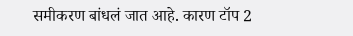समीकरण बांधलं जात आहे. कारण टॉप 2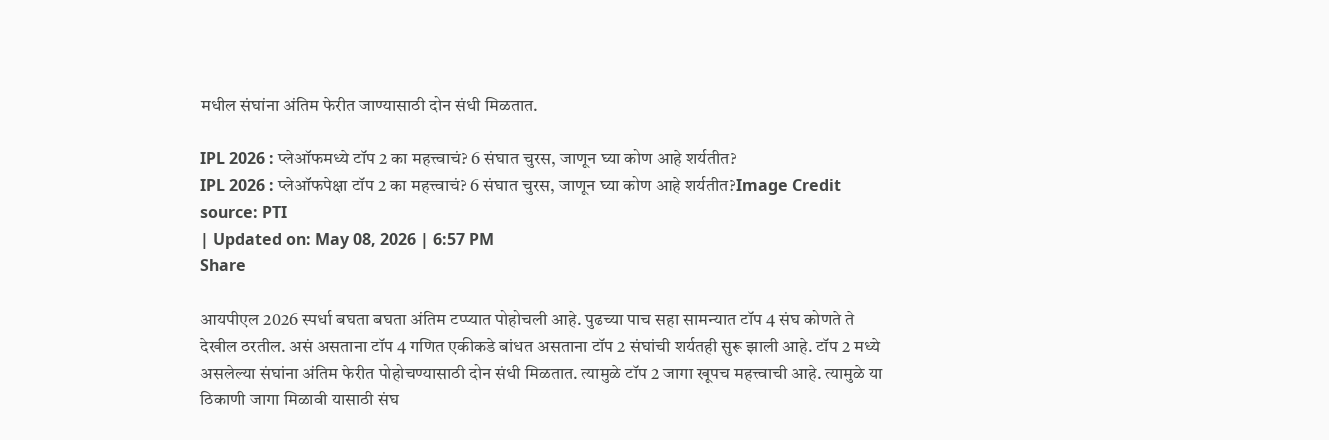मधील संघांना अंतिम फेरीत जाण्यासाठी दोन संधी मिळतात.

IPL 2026 : प्लेऑफमध्ये टॉप 2 का महत्त्वाचं? 6 संघात चुरस, जाणून घ्या कोण आहे शर्यतीत?
IPL 2026 : प्लेऑफपेक्षा टॉप 2 का महत्त्वाचं? 6 संघात चुरस, जाणून घ्या कोण आहे शर्यतीत?Image Credit source: PTI
| Updated on: May 08, 2026 | 6:57 PM
Share

आयपीएल 2026 स्पर्धा बघता बघता अंतिम टप्प्यात पोहोचली आहे. पुढच्या पाच सहा सामन्यात टॉप 4 संघ कोणते ते देखील ठरतील. असं असताना टॉप 4 गणित एकीकडे बांधत असताना टॉप 2 संघांची शर्यतही सुरू झाली आहे. टॉप 2 मध्ये असलेल्या संघांना अंतिम फेरीत पोहोचण्यासाठी दोन संधी मिळतात. त्यामुळे टॉप 2 जागा खूपच महत्त्वाची आहे. त्यामुळे या ठिकाणी जागा मिळावी यासाठी संघ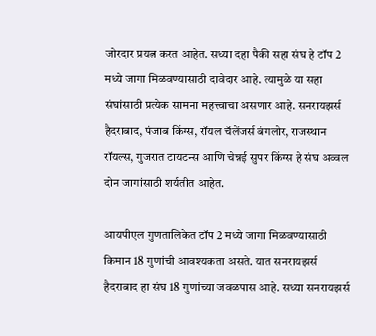जोरदार प्रयत्न करत आहेत. सध्या दहा पैकी सहा संघ हे टॉप 2 मध्ये जागा मिळवण्यासाठी दावेदार आहे. त्यामुळे या सहा संघांसाठी प्रत्येक सामना महत्त्वाचा असणार आहे. सनरायझर्स हैदराबाद, पंजाब किंग्स, रॉयल चॅलेंजर्स बंगलोर, राजस्थान रॉयल्स, गुजरात टायटन्स आणि चेन्नई सुपर किंग्स हे संघ अव्वल दोन जागांसाठी शर्यतीत आहेत.

आयपीएल गुणतालिकेत टॉप 2 मध्ये जागा मिळवण्यासाठी किमान 18 गुणांची आवश्यकता असते. यात सनरायझर्स हैदराबाद हा संघ 18 गुणांच्या जवळपास आहे. सध्या सनरायझर्स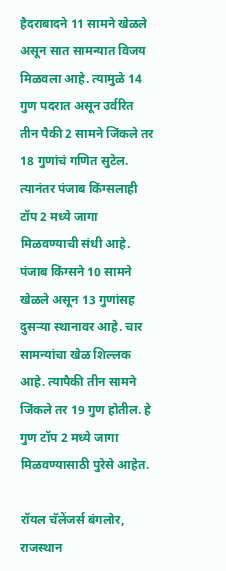हैदराबादने 11 सामने खेळले असून सात सामन्यात विजय मिळवला आहे. त्यामुळे 14 गुण पदरात असून उर्वरित तीन पैकी 2 सामने जिंकले तर 18 गुणांचं गणित सुटेल. त्यानंतर पंजाब किंग्सलाही टॉप 2 मध्ये जागा मिळवण्याची संधी आहे. पंजाब किंग्सने 10 सामने खेळले असून 13 गुणांसह दुसऱ्या स्थानावर आहे. चार सामन्यांचा खेळ शिल्लक आहे. त्यापैकी तीन सामने जिंकले तर 19 गुण होतील. हे गुण टॉप 2 मध्ये जागा मिळवण्यासाठी पुरेसे आहेत.

रॉयल चॅलेंजर्स बंगलोर, राजस्थान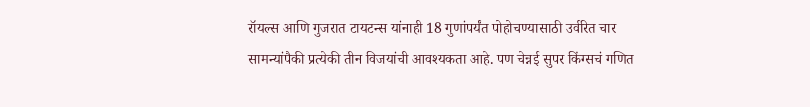रॉयल्स आणि गुजरात टायटन्स यांनाही 18 गुणांपर्यंत पोहोचण्यासाठी उर्वरित चार सामन्यांपैकी प्रत्येकी तीन विजयांची आवश्यकता आहे. पण चेन्नई सुपर किंग्सचं गणित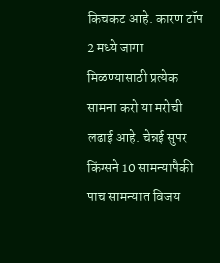किचकट आहे. कारण टॉप 2 मध्ये जागा मिळण्यासाठी प्रत्येक सामना करो या मरोची लढाई आहे. चेन्नई सुपर किंग्सने 10 सामन्यापैकी पाच सामन्यात विजय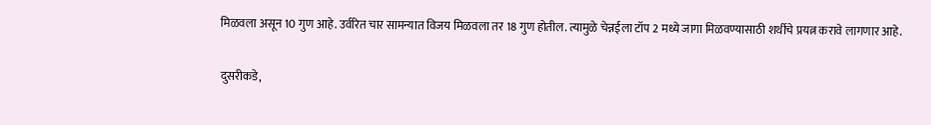मिळवला असून 10 गुण आहे. उर्वरित चार सामन्यात विजय मिळवला तर 18 गुण होतील. त्यामुळे चेन्नईला टॉप 2 मध्ये जागा मिळवण्यासाठी शर्थीचे प्रयत्न करावे लागणार आहे.

दुसरीकडे,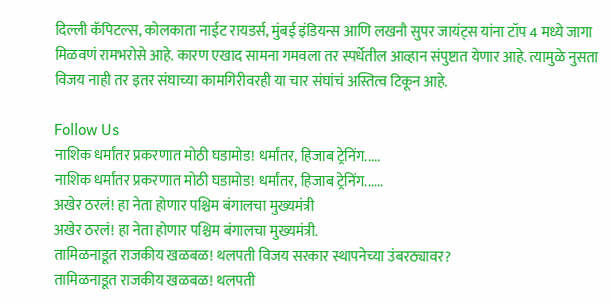दिल्ली कॅपिटल्स, कोलकाता नाईट रायडर्स, मुंबई इंडियन्स आणि लखनौ सुपर जायंट्स यांना टॉप 4 मध्ये जागा मिळवणं रामभरोसे आहे. कारण एखाद सामना गमवला तर स्पर्धेतील आव्हान संपुष्टात येणार आहे. त्यामुळे नुसता विजय नाही तर इतर संघाच्या कामगिरीवरही या चार संघांचं अस्तित्व टिकून आहे.

Follow Us
नाशिक धर्मांतर प्रकरणात मोठी घडामोड! धर्मांतर, हिजाब ट्रेनिंग.....
नाशिक धर्मांतर प्रकरणात मोठी घडामोड! धर्मांतर, हिजाब ट्रेनिंग......
अखेर ठरलं! हा नेता होणार पश्चिम बंगालचा मुख्यमंत्री
अखेर ठरलं! हा नेता होणार पश्चिम बंगालचा मुख्यमंत्री.
तामिळनाडूत राजकीय खळबळ! थलपती विजय सरकार स्थापनेच्या उंबरठ्यावर?
तामिळनाडूत राजकीय खळबळ! थलपती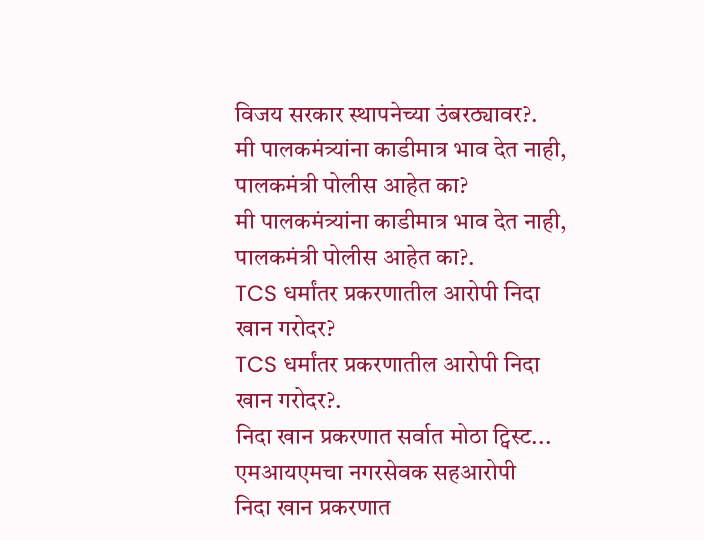विजय सरकार स्थापनेच्या उंबरठ्यावर?.
मी पालकमंत्र्यांना काडीमात्र भाव देत नाही, पालकमंत्री पोलीस आहेत का?
मी पालकमंत्र्यांना काडीमात्र भाव देत नाही, पालकमंत्री पोलीस आहेत का?.
TCS धर्मांतर प्रकरणातील आरोपी निदा खान गरोदर?
TCS धर्मांतर प्रकरणातील आरोपी निदा खान गरोदर?.
निदा खान प्रकरणात सर्वात मोठा ट्विस्ट... एमआयएमचा नगरसेवक सहआरोपी
निदा खान प्रकरणात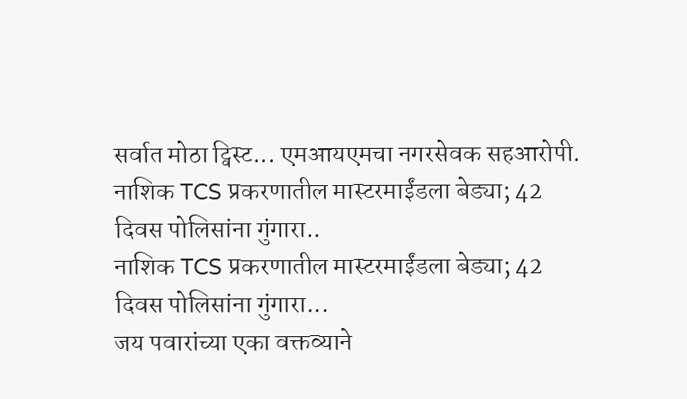सर्वात मोठा ट्विस्ट... एमआयएमचा नगरसेवक सहआरोपी.
नाशिक TCS प्रकरणातील मास्टरमाईंडला बेड्या; 42 दिवस पोलिसांना गुंगारा..
नाशिक TCS प्रकरणातील मास्टरमाईंडला बेड्या; 42 दिवस पोलिसांना गुंगारा...
जय पवारांच्या एका वक्तव्याने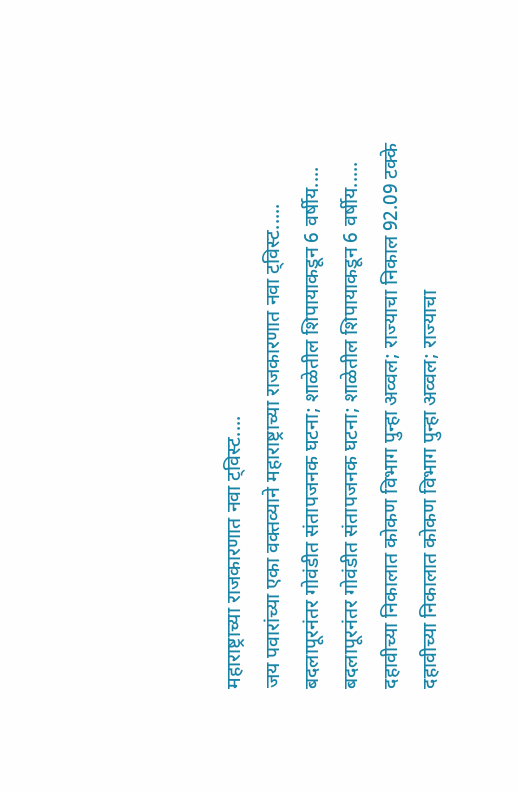महाराष्ट्राच्या राजकारणात नवा ट्विस्ट....
जय पवारांच्या एका वक्तव्याने महाराष्ट्राच्या राजकारणात नवा ट्विस्ट.....
बदलापूरनंतर गोवंडीत संतापजनक घटना; शाळेतील शिपायाकडून 6 वर्षीय....
बदलापूरनंतर गोवंडीत संतापजनक घटना; शाळेतील शिपायाकडून 6 वर्षीय.....
दहावीच्या निकालात कोकण विभाग पुन्हा अव्वल; राज्याचा निकाल 92.09 टक्के
दहावीच्या निकालात कोकण विभाग पुन्हा अव्वल; राज्याचा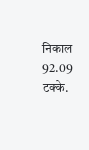निकाल 92.09 टक्के.